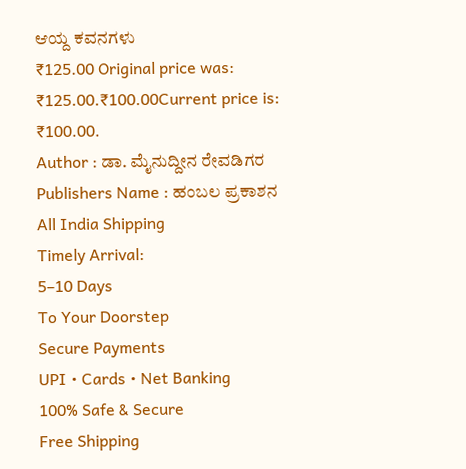ಆಯ್ದ ಕವನಗಳು
₹125.00 Original price was: ₹125.00.₹100.00Current price is: ₹100.00.
Author : ಡಾ. ಮೈನುದ್ದೀನ ರೇವಡಿಗರ
Publishers Name : ಹಂಬಲ ಪ್ರಕಾಶನ
All India Shipping
Timely Arrival:
5–10 Days
To Your Doorstep
Secure Payments
UPI • Cards • Net Banking
100% Safe & Secure
Free Shipping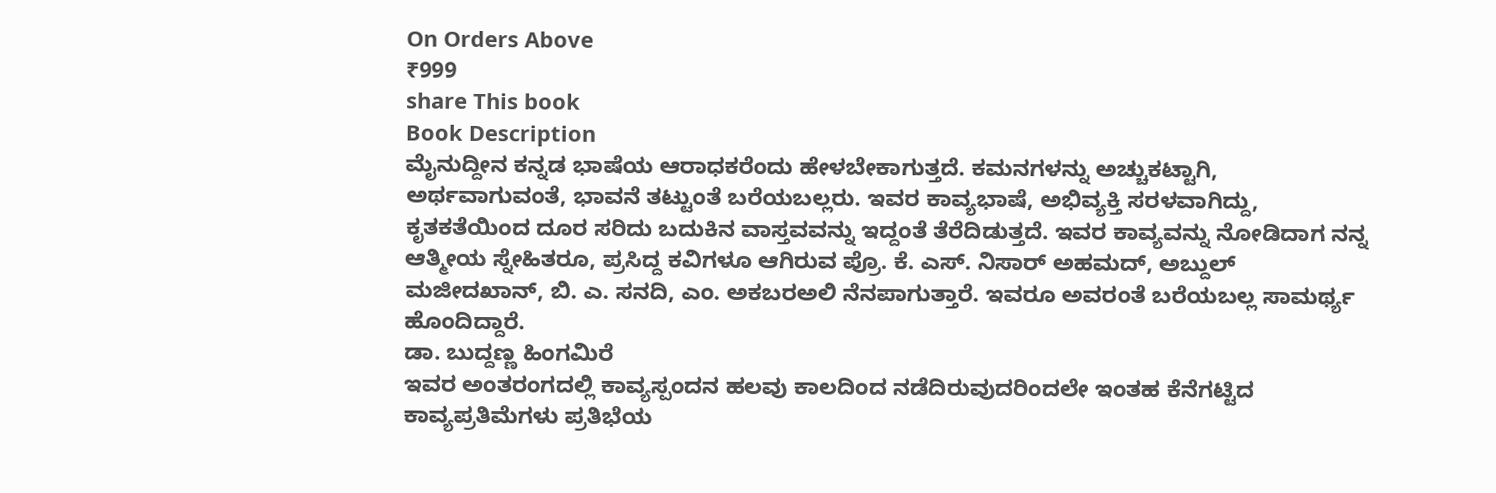On Orders Above
₹999
share This book
Book Description
ಮೈನುದ್ದೀನ ಕನ್ನಡ ಭಾಷೆಯ ಆರಾಧಕರೆಂದು ಹೇಳಬೇಕಾಗುತ್ತದೆ. ಕಮನಗಳನ್ನು ಅಚ್ಚುಕಟ್ಟಾಗಿ, ಅರ್ಥವಾಗುವಂತೆ, ಭಾವನೆ ತಟ್ಟುಂತೆ ಬರೆಯಬಲ್ಲರು. ಇವರ ಕಾವ್ಯಭಾಷೆ, ಅಭಿವ್ಯಕ್ತಿ ಸರಳವಾಗಿದ್ದು, ಕೃತಕತೆಯಿಂದ ದೂರ ಸರಿದು ಬದುಕಿನ ವಾಸ್ತವವನ್ನು ಇದ್ದಂತೆ ತೆರೆದಿಡುತ್ತದೆ. ಇವರ ಕಾವ್ಯವನ್ನು ನೋಡಿದಾಗ ನನ್ನ ಆತ್ಮೀಯ ಸ್ನೇಹಿತರೂ, ಪ್ರಸಿದ್ದ ಕವಿಗಳೂ ಆಗಿರುವ ಪ್ರೊ. ಕೆ. ಎಸ್. ನಿಸಾರ್ ಅಹಮದ್, ಅಬ್ದುಲ್ ಮಜೀದಖಾನ್, ಬಿ. ಎ. ಸನದಿ, ಎಂ. ಅಕಬರಅಲಿ ನೆನಪಾಗುತ್ತಾರೆ. ಇವರೂ ಅವರಂತೆ ಬರೆಯಬಲ್ಲ ಸಾಮರ್ಥ್ಯ ಹೊಂದಿದ್ದಾರೆ.
ಡಾ. ಬುದ್ದಣ್ಣ ಹಿಂಗಮಿರೆ
ಇವರ ಅಂತರಂಗದಲ್ಲಿ ಕಾವ್ಯಸ್ಪಂದನ ಹಲವು ಕಾಲದಿಂದ ನಡೆದಿರುವುದರಿಂದಲೇ ಇಂತಹ ಕೆನೆಗಟ್ಟಿದ ಕಾವ್ಯಪ್ರತಿಮೆಗಳು ಪ್ರತಿಭೆಯ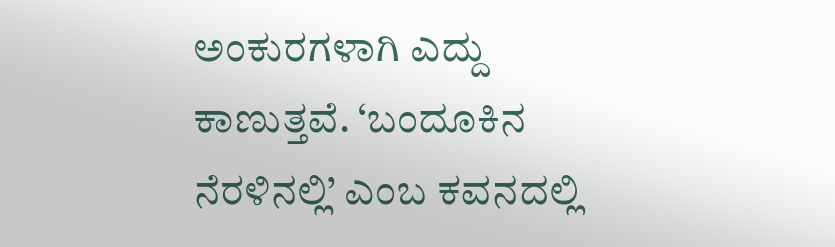ಅಂಕುರಗಳಾಗಿ ಎದ್ದು ಕಾಣುತ್ತವೆ. ‘ಬಂದೂಕಿನ ನೆರಳಿನಲ್ಲಿ’ ಎಂಬ ಕವನದಲ್ಲಿ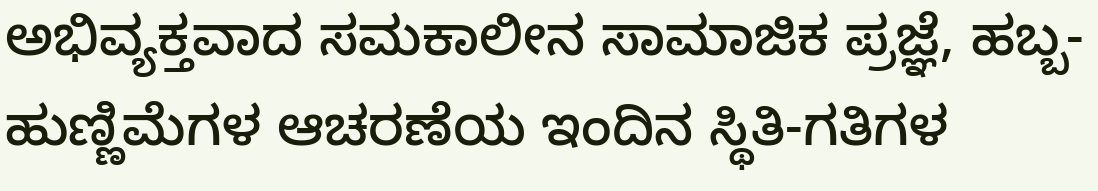ಅಭಿವ್ಯಕ್ತವಾದ ಸಮಕಾಲೀನ ಸಾಮಾಜಿಕ ಪ್ರಜ್ಞೆ, ಹಬ್ಬ-ಹುಣ್ಣಿಮೆಗಳ ಆಚರಣೆಯ ಇಂದಿನ ಸ್ಥಿತಿ-ಗತಿಗಳ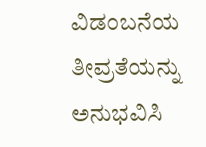ವಿಡಂಬನೆಯ ತೀವ್ರತೆಯನ್ನು ಅನುಭವಿಸಿ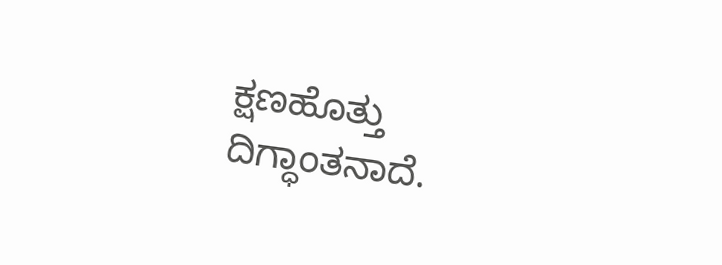ಕ್ಷಣಹೊತ್ತು ದಿಗ್ಧಾಂತನಾದೆ.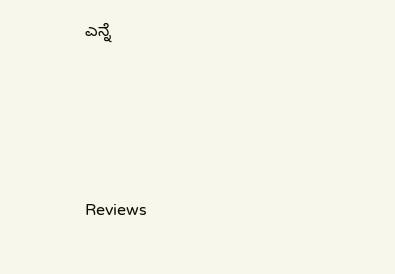ಎನ್ನೆ




Reviews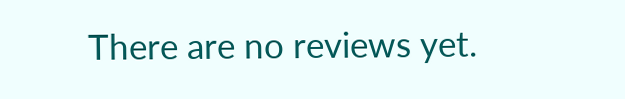There are no reviews yet.